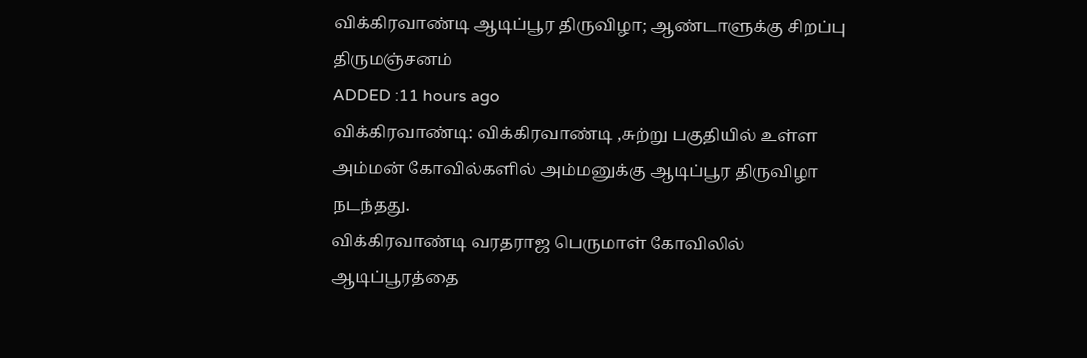விக்கிரவாண்டி ஆடிப்பூர திருவிழா; ஆண்டாளுக்கு சிறப்பு திருமஞ்சனம்
ADDED :11 hours ago
விக்கிரவாண்டி: விக்கிரவாண்டி ,சுற்று பகுதியில் உள்ள அம்மன் கோவில்களில் அம்மனுக்கு ஆடிப்பூர திருவிழா நடந்தது.
விக்கிரவாண்டி வரதராஜ பெருமாள் கோவிலில் ஆடிப்பூரத்தை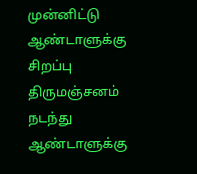முன்னிட்டு ஆண்டாளுக்கு சிறப்பு திருமஞ்சனம் நடந்து ஆண்டாளுக்கு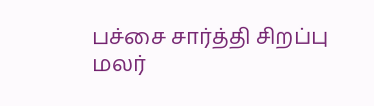பச்சை சார்த்தி சிறப்பு மலர்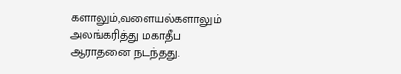களாலும்,வளையல்களாலும் அலங்கரித்து மகாதீப ஆராதனை நடந்தது.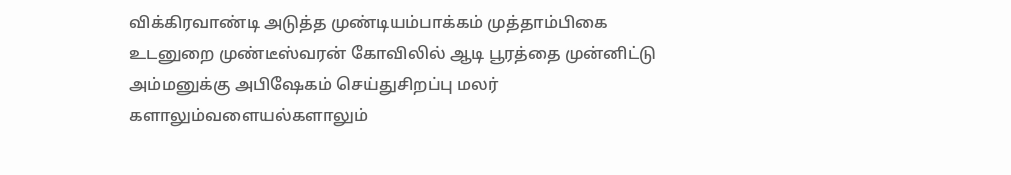விக்கிரவாண்டி அடுத்த முண்டியம்பாக்கம் முத்தாம்பிகை உடனுறை முண்டீஸ்வரன் கோவிலில் ஆடி பூரத்தை முன்னிட்டு அம்மனுக்கு அபிஷேகம் செய்துசிறப்பு மலர் களாலும்வளையல்களாலும்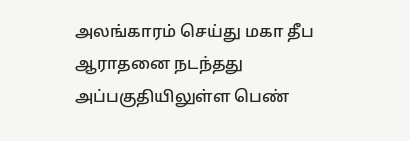அலங்காரம் செய்து மகா தீப ஆராதனை நடந்தது அப்பகுதியிலுள்ள பெண்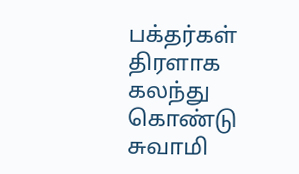பக்தர்கள் திரளாக கலந்து கொண்டு சுவாமி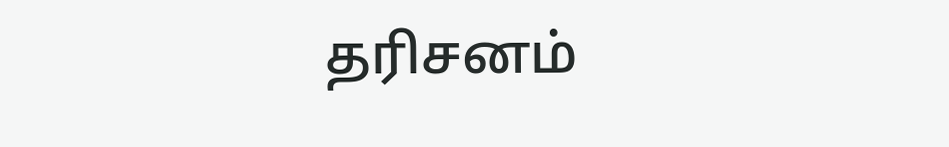தரிசனம்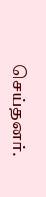செய்தனர்.